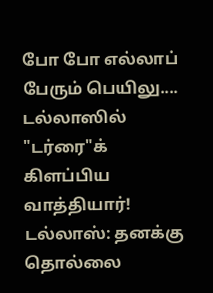போ போ எல்லாப் பேரும் பெயிலு.... டல்லாஸில் "டர்ரை"க் கிளப்பிய வாத்தியார்!
டல்லாஸ்: தனக்கு தொல்லை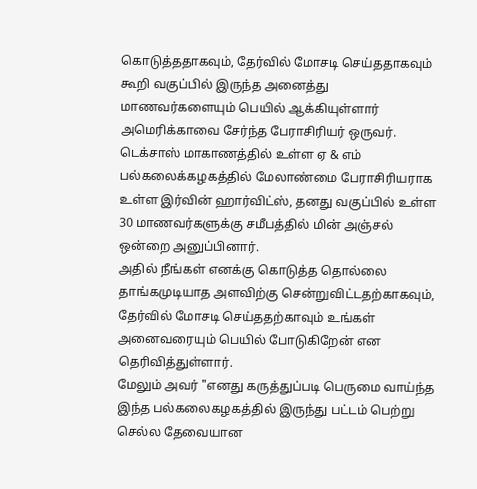கொடுத்ததாகவும், தேர்வில் மோசடி செய்ததாகவும் கூறி வகுப்பில் இருந்த அனைத்து மாணவர்களையும் பெயில் ஆக்கியுள்ளார் அமெரிக்காவை சேர்ந்த பேராசிரியர் ஒருவர்.
டெக்சாஸ் மாகாணத்தில் உள்ள ஏ & எம் பல்கலைக்கழகத்தில் மேலாண்மை பேராசிரியராக உள்ள இர்வின் ஹார்விட்ஸ், தனது வகுப்பில் உள்ள 30 மாணவர்களுக்கு சமீபத்தில் மின் அஞ்சல் ஒன்றை அனுப்பினார்.
அதில் நீங்கள் எனக்கு கொடுத்த தொல்லை தாங்கமுடியாத அளவிற்கு சென்றுவிட்டதற்காகவும், தேர்வில் மோசடி செய்ததற்காவும் உங்கள் அனைவரையும் பெயில் போடுகிறேன் என தெரிவித்துள்ளார்.
மேலும் அவர் "எனது கருத்துப்படி பெருமை வாய்ந்த இந்த பல்கலைகழகத்தில் இருந்து பட்டம் பெற்று செல்ல தேவையான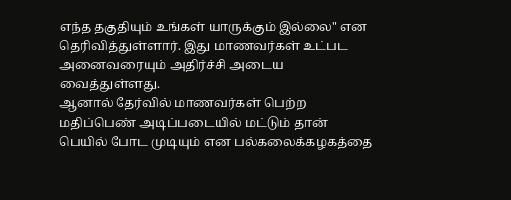எந்த தகுதியும் உங்கள் யாருக்கும் இல்லை" என தெரிவித்துள்ளார். இது மாணவர்கள் உட்பட அனைவரையும் அதிர்ச்சி அடைய வைத்துள்ளது.
ஆனால் தேர்வில் மாணவர்கள் பெற்ற மதிப்பெண் அடிப்படையில் மட்டும் தான் பெயில் போட முடியும் என பல்கலைக்கழகத்தை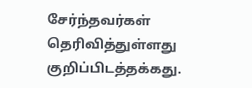சேர்ந்தவர்கள் தெரிவித்துள்ளது குறிப்பிடத்தக்கது.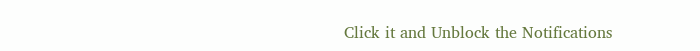Click it and Unblock the Notifications